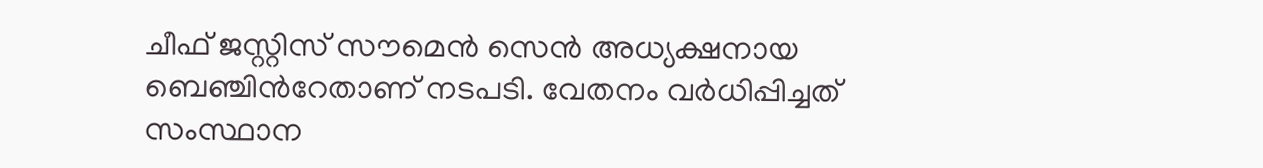ചീഫ് ജസ്റ്റിസ് സൗമെൻ സെൻ അധ‍്യക്ഷനായ ബെഞ്ചിന്‍റേതാണ് നടപടി. വേതനം വർധിപ്പിച്ചത് സംസ്ഥാന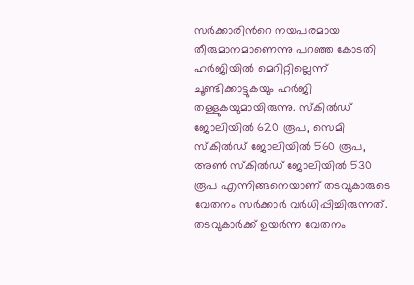സർക്കാരിന്‍റെ നയപരമായ തീരുമാനമാണെന്നു പറഞ്ഞ കോടതി ഹർജിയില്‍ മെറിറ്റില്ലെന്ന് ചൂണ്ടിക്കാട്ടുകയും ഹർജി തള്ളുകയുമായിരുന്നു. സ്കില്‍ഡ് ജോലിയില്‍ 620 രൂപ, സെമി സ്കില്‍ഡ് ജോലിയില്‍ 560 രൂപ, അണ്‍ സ്കില്‍ഡ് ജോലിയില്‍ 530 രൂപ എന്നിങ്ങനെയാണ് തടവുകാരുടെ വേതനം സർക്കാർ വർധിപ്പിച്ചിരുന്നത്. തടവുകാർക്ക് ഉയർന്ന വേതനം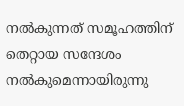നല്‍കുന്നത് സമൂഹത്തിന് തെറ്റായ സന്ദേശം നല്‍കുമെന്നായിരുന്നു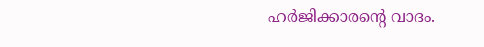ഹർജിക്കാരന്‍റെ വാദം.